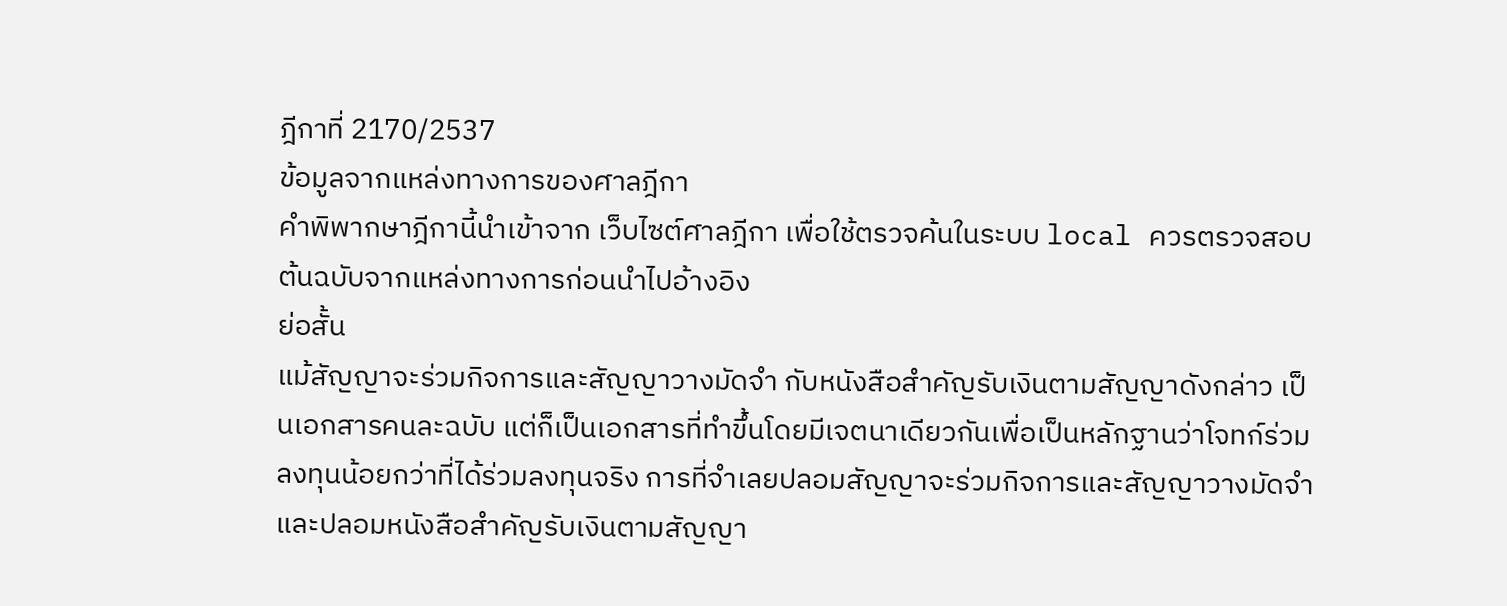ฎีกาที่ 2170/2537
ข้อมูลจากแหล่งทางการของศาลฎีกา
คำพิพากษาฎีกานี้นำเข้าจาก เว็บไซต์ศาลฎีกา เพื่อใช้ตรวจค้นในระบบ local ควรตรวจสอบต้นฉบับจากแหล่งทางการก่อนนำไปอ้างอิง
ย่อสั้น
แม้สัญญาจะร่วมกิจการและสัญญาวางมัดจำ กับหนังสือสำคัญรับเงินตามสัญญาดังกล่าว เป็นเอกสารคนละฉบับ แต่ก็เป็นเอกสารที่ทำขึ้นโดยมีเจตนาเดียวกันเพื่อเป็นหลักฐานว่าโจทก์ร่วมลงทุนน้อยกว่าที่ได้ร่วมลงทุนจริง การที่จำเลยปลอมสัญญาจะร่วมกิจการและสัญญาวางมัดจำ และปลอมหนังสือสำคัญรับเงินตามสัญญา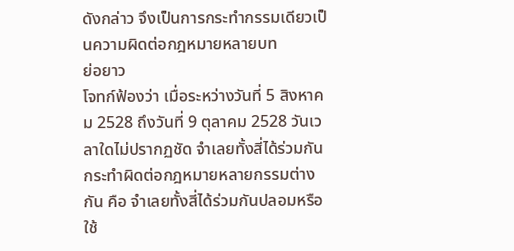ดังกล่าว จึงเป็นการกระทำกรรมเดียวเป็นความผิดต่อกฎหมายหลายบท
ย่อยาว
โจทก์ฟ้องว่า เมื่อระหว่างวันที่ 5 สิงหาคม 2528 ถึงวันที่ 9 ตุลาคม 2528 วันเวลาใดไม่ปรากฏชัด จำเลยทั้งสี่ได้ร่วมกันกระทำผิดต่อกฎหมายหลายกรรมต่างกัน คือ จำเลยทั้งสี่ได้ร่วมกันปลอมหรือใช้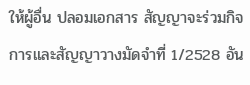ให้ผู้อื่น ปลอมเอกสาร สัญญาจะร่วมกิจการและสัญญาวางมัดจำที่ 1/2528 อัน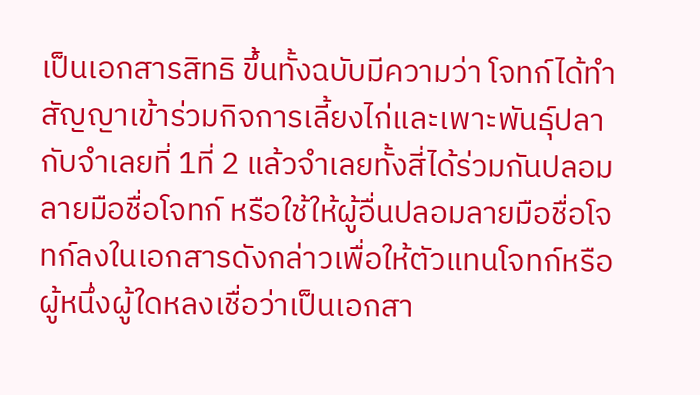เป็นเอกสารสิทธิ ขึ้นทั้งฉบับมีความว่า โจทก์ได้ทำสัญญาเข้าร่วมกิจการเลี้ยงไก่และเพาะพันธุ์ปลากับจำเลยที่ 1ที่ 2 แล้วจำเลยทั้งสี่ได้ร่วมกันปลอมลายมือชื่อโจทก์ หรือใช้ให้ผู้อื่นปลอมลายมือชื่อโจทก์ลงในเอกสารดังกล่าวเพื่อให้ตัวแทนโจทก์หรือผู้หนึ่งผู้ใดหลงเชื่อว่าเป็นเอกสา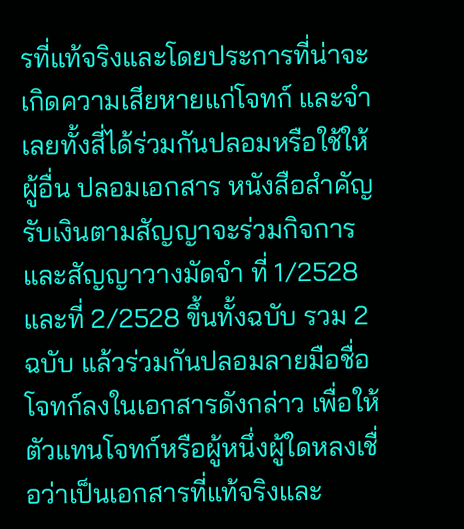รที่แท้จริงและโดยประการที่น่าจะเกิดความเสียหายแก่โจทก์ และจำเลยทั้งสี่ได้ร่วมกันปลอมหรือใช้ให้ผู้อื่น ปลอมเอกสาร หนังสือสำคัญรับเงินตามสัญญาจะร่วมกิจการและสัญญาวางมัดจำ ที่ 1/2528 และที่ 2/2528 ขึ้นทั้งฉบับ รวม 2 ฉบับ แล้วร่วมกันปลอมลายมือชื่อโจทก์ลงในเอกสารดังกล่าว เพื่อให้ตัวแทนโจทก์หรือผู้หนึ่งผู้ใดหลงเชื่อว่าเป็นเอกสารที่แท้จริงและ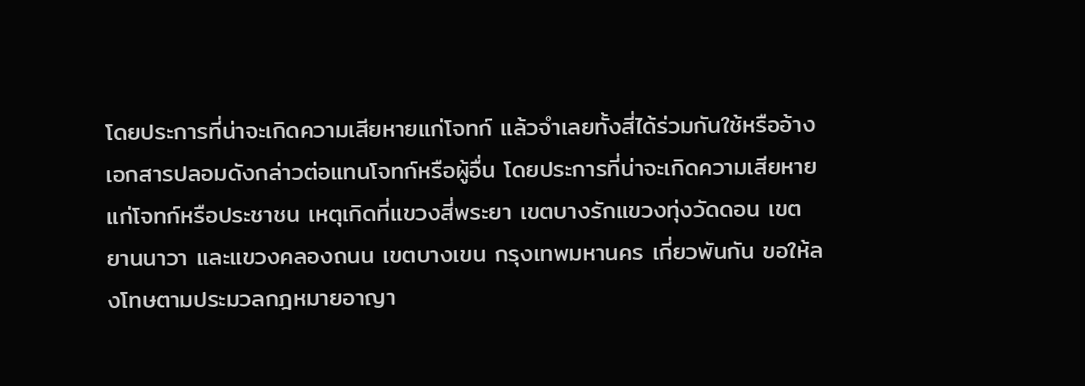โดยประการที่น่าจะเกิดความเสียหายแก่โจทก์ แล้วจำเลยทั้งสี่ได้ร่วมกันใช้หรืออ้างเอกสารปลอมดังกล่าวต่อแทนโจทก์หรือผู้อื่น โดยประการที่น่าจะเกิดความเสียหายแก่โจทก์หรือประชาชน เหตุเกิดที่แขวงสี่พระยา เขตบางรักแขวงทุ่งวัดดอน เขต ยานนาวา และแขวงคลองถนน เขตบางเขน กรุงเทพมหานคร เกี่ยวพันกัน ขอให้ลงโทษตามประมวลกฎหมายอาญา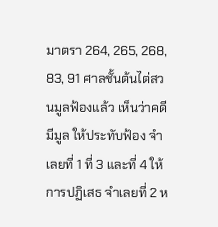มาตรา 264, 265, 268, 83, 91 ศาลชั้นต้นไต่สวนมูลฟ้องแล้ว เห็นว่าคดีมีมูล ให้ประทับฟ้อง จำเลยที่ 1 ที่ 3 และที่ 4 ให้การปฏิเสธ จำเลยที่ 2 ห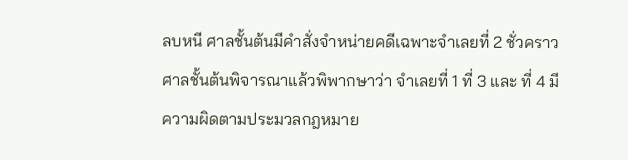ลบหนี ศาลชั้นต้นมีคำสั่งจำหน่ายคดีเฉพาะจำเลยที่ 2 ชั่วคราว ศาลชั้นต้นพิจารณาแล้วพิพากษาว่า จำเลยที่ 1 ที่ 3 และ ที่ 4 มีความผิดตามประมวลกฎหมาย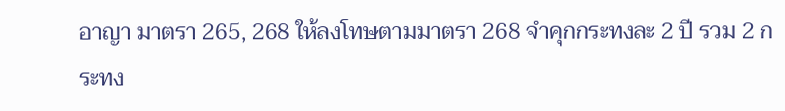อาญา มาตรา 265, 268 ให้ลงโทษตามมาตรา 268 จำคุกกระทงละ 2 ปี รวม 2 กระทง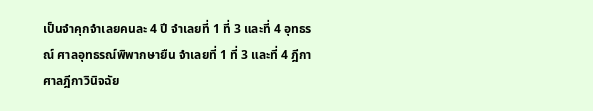เป็นจำคุกจำเลยคนละ 4 ปี จำเลยที่ 1 ที่ 3 และที่ 4 อุทธรณ์ ศาลอุทธรณ์พิพากษายืน จำเลยที่ 1 ที่ 3 และที่ 4 ฎีกา ศาลฎีกาวินิจฉัย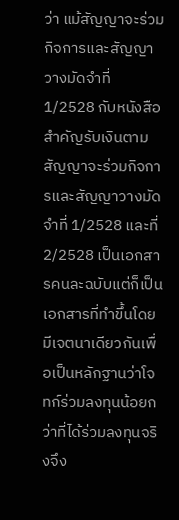ว่า แม้สัญญาจะร่วมกิจการและสัญญาวางมัดจำที่ 1/2528 กับหนังสือสำคัญรับเงินตามสัญญาจะร่วมกิจการและสัญญาวางมัดจำที่ 1/2528 และที่ 2/2528 เป็นเอกสารคนละฉบับแต่ก็เป็นเอกสารที่ทำขึ้นโดยมีเจตนาเดียวกันเพื่อเป็นหลักฐานว่าโจทก์ร่วมลงทุนน้อยกว่าที่ได้ร่วมลงทุนจริงจึง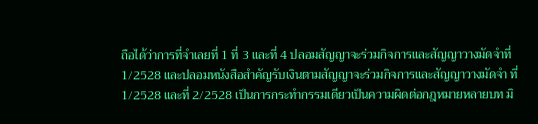ถือได้ว่าการที่จำเลยที่ 1 ที่ 3 และที่ 4 ปลอมสัญญาจะร่วมกิจการและสัญญาวางมัดจำที่ 1/2528 และปลอมหนังสือสำคัญรับเงินตามสัญญาจะร่วมกิจการและสัญญาวางมัดจำ ที่ 1/2528 และที่ 2/2528 เป็นการกระทำกรรมเดียวเป็นความผิดต่อกฎหมายหลายบท มิ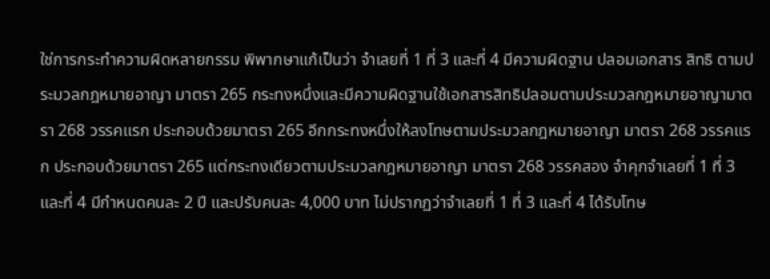ใช่การกระทำความผิดหลายกรรม พิพากษาแก้เป็นว่า จำเลยที่ 1 ที่ 3 และที่ 4 มีความผิดฐาน ปลอมเอกสาร สิทธิ ตามประมวลกฎหมายอาญา มาตรา 265 กระทงหนึ่งและมีความผิดฐานใช้เอกสารสิทธิปลอมตามประมวลกฎหมายอาญามาตรา 268 วรรคแรก ประกอบด้วยมาตรา 265 อีกกระทงหนึ่งให้ลงโทษตามประมวลกฎหมายอาญา มาตรา 268 วรรคแรก ประกอบด้วยมาตรา 265 แต่กระทงเดียวตามประมวลกฎหมายอาญา มาตรา 268 วรรคสอง จำคุกจำเลยที่ 1 ที่ 3 และที่ 4 มีกำหนดคนละ 2 ปี และปรับคนละ 4,000 บาท ไม่ปรากฏว่าจำเลยที่ 1 ที่ 3 และที่ 4 ได้รับโทษ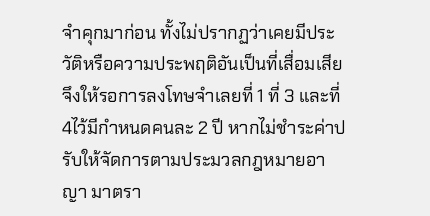จำคุกมาก่อน ทั้งไม่ปรากฏว่าเคยมีประวัติหรือความประพฤติอันเป็นที่เสื่อมเสีย จึงให้รอการลงโทษจำเลยที่ 1 ที่ 3 และที่ 4ไว้มีกำหนดคนละ 2 ปี หากไม่ชำระค่าปรับให้จัดการตามประมวลกฎหมายอาญา มาตรา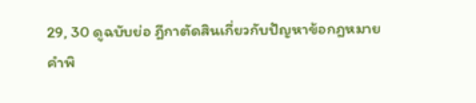29, 30 ดูฉบับย่อ ฎีกาตัดสินเกี่ยวกับปัญหาข้อกฎหมาย คำพิ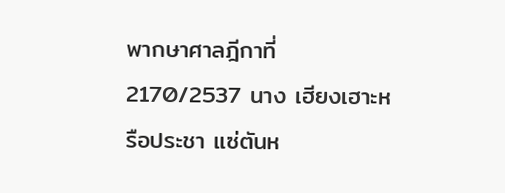พากษาศาลฎีกาที่ 2170/2537 นาง เฮียงเฮาะหรือประชา แซ่ตันห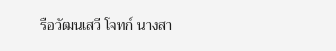รือวัฒนเสวี โจทก์ นางสา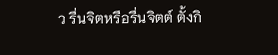ว รื่นจิตหรือรื่นจิตต์ ตั้งกิ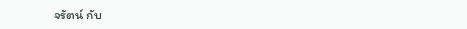จรัตน์ กับ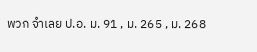พวก จำเลย ป.อ. ม. 91 , ม. 265 , ม. 268